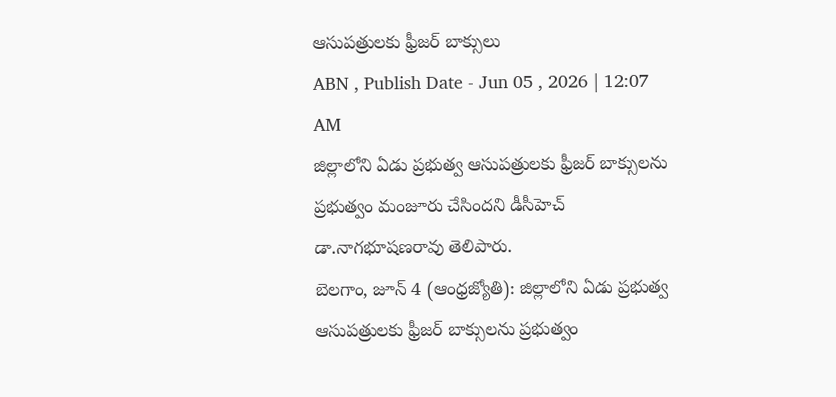ఆసుపత్రులకు ఫ్రీజర్ బాక్సులు
ABN , Publish Date - Jun 05 , 2026 | 12:07 AM
జిల్లాలోని ఏడు ప్రభుత్వ ఆసుపత్రులకు ఫ్రీజర్ బాక్సులను ప్రభుత్వం మంజూరు చేసిందని డీసీహెచ్ డా.నాగభూషణరావు తెలిపారు.
బెలగాం, జూన్ 4 (ఆంధ్రజ్యోతి): జిల్లాలోని ఏడు ప్రభుత్వ ఆసుపత్రులకు ఫ్రీజర్ బాక్సులను ప్రభుత్వం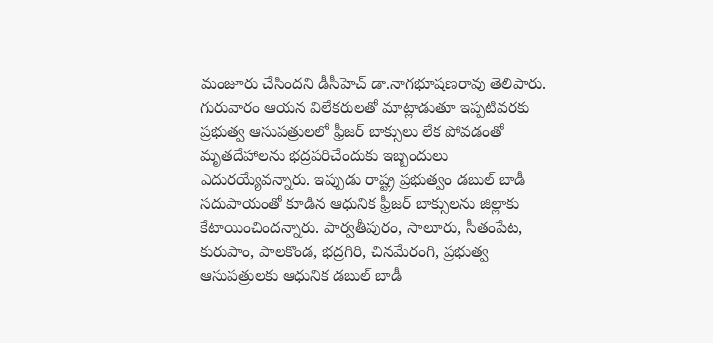మంజూరు చేసిందని డీసీహెచ్ డా.నాగభూషణరావు తెలిపారు. గురువారం ఆయన విలేకరులతో మాట్లాడుతూ ఇప్పటివరకు ప్రభుత్వ ఆసుపత్రులలో ఫ్రీజర్ బాక్సులు లేక పోవడంతో మృతదేహాలను భద్రపరిచేందుకు ఇబ్బందులు ఎదురయ్యేవన్నారు. ఇప్పుడు రాష్ట్ర ప్రభుత్వం డబుల్ బాడీ సదుపాయంతో కూడిన ఆధునిక ఫ్రీజర్ బాక్సులను జిల్లాకు కేటాయించిందన్నారు. పార్వతీపురం, సాలూరు, సీతంపేట, కురుపాం, పాలకొండ, భద్రగిరి, చినమేరంగి, ప్రభుత్వ ఆసుపత్రులకు ఆధునిక డబుల్ బాడీ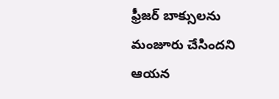ఫ్రీజర్ బాక్సులను మంజూరు చేసిందని ఆయన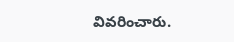వివరించారు.